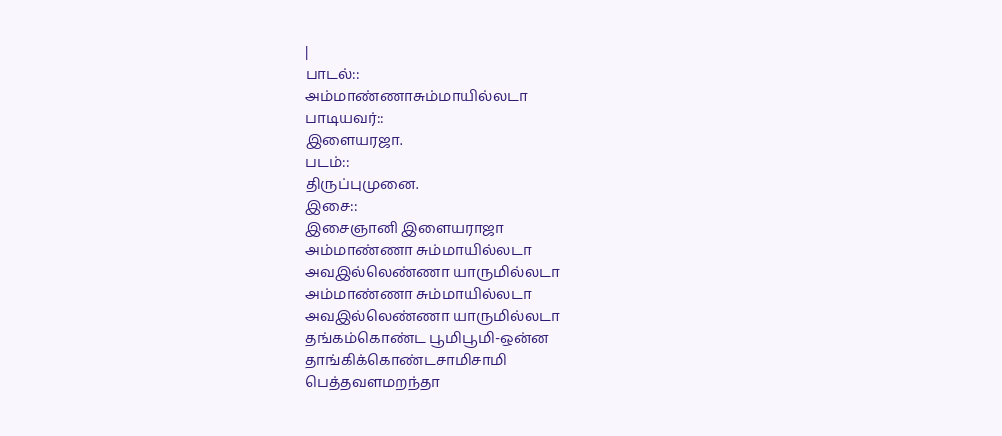|
பாடல்::
அம்மாண்ணாசும்மாயில்லடா
பாடியவர்::
இளையரஜா.
படம்::
திருப்புமுனை.
இசை::
இசைஞானி இளையராஜா
அம்மாண்ணா சும்மாயில்லடா
அவஇல்லெண்ணா யாருமில்லடா
அம்மாண்ணா சும்மாயில்லடா
அவஇல்லெண்ணா யாருமில்லடா
தங்கம்கொண்ட பூமிபூமி-ஒன்ன
தாங்கிக்கொண்டசாமிசாமி
பெத்தவளமறந்தா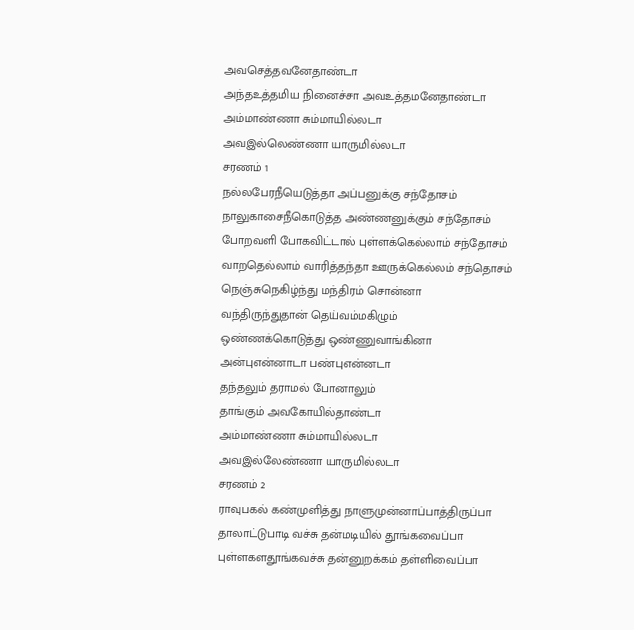அவசெத்தவனேதாண்டா
அந்தஉத்தமிய நினைச்சா அவஉத்தமனேதாண்டா
அம்மாண்ணா சும்மாயில்லடா
அவஇல்லெண்ணா யாருமில்லடா
சரணம் 1
நல்லபேரநீயெடுத்தா அப்பனுக்கு சந்தோசம்
நாலுகாசைநீகொடுத்த அண்ணனுக்கும் சந்தோசம்
போறவளி போகவிட்டால் புள்ளக்கெல்லாம் சந்தோசம்
வாறதெல்லாம் வாரித்தந்தா ஊருக்கெல்லம் சந்தொசம்
நெஞ்சுநெகிழ்ந்து மந்திரம் சொன்னா
வந்திருந்துதான் தெய்வம்மகிழும்
ஒண்ணக்கொடுத்து ஒண்ணுவாங்கினா
அன்புஎன்னாடா பண்புஎன்னடா
தந்தலும் தராமல் போனாலும்
தாங்கும் அவகோயில்தாண்டா
அம்மாண்ணா சும்மாயில்லடா
அவஇல்லேண்ணா யாருமில்லடா
சரணம் 2
ராவுபகல் கண்முளித்து நாளுமுன்னாப்பாத்திருப்பா
தாலாட்டுபாடி வச்சு தன்மடியில் தூங்கவைப்பா
புள்ளகளதூங்கவச்சு தன்னுறக்கம் தள்ளிவைப்பா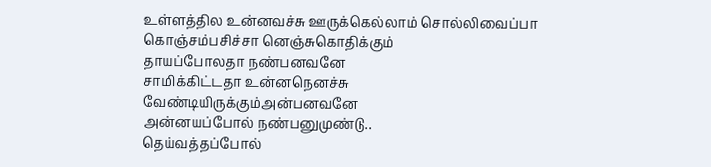உள்ளத்தில உன்னவச்சு ஊருக்கெல்லாம் சொல்லிவைப்பா
கொஞ்சம்பசிச்சா னெஞ்சுகொதிக்கும்
தாயப்போலதா நண்பனவனே
சாமிக்கிட்டதா உன்னநெனச்சு
வேண்டியிருக்கும்அன்பனவனே
அன்னயப்போல் நண்பனுமுண்டு..
தெய்வத்தப்போல்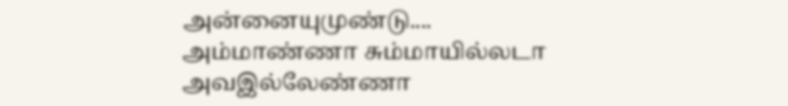அன்னையுமுண்டு....
அம்மாண்ணா சும்மாயில்லடா
அவஇல்லேண்ணா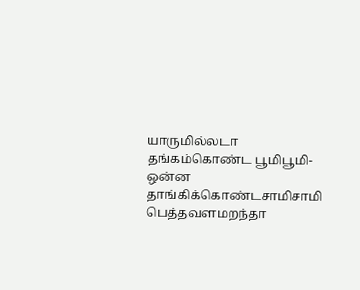யாருமில்லடா
தங்கம்கொண்ட பூமிபூமி-ஒன்ன
தாங்கிக்கொண்டசாமிசாமி
பெத்தவளமறந்தா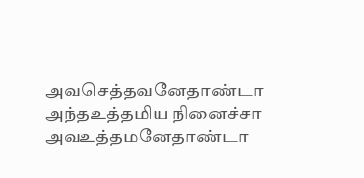அவசெத்தவனேதாண்டா
அந்தஉத்தமிய நினைச்சா அவஉத்தமனேதாண்டா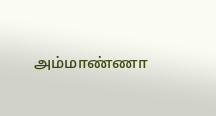அம்மாண்ணா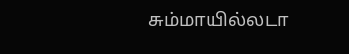சும்மாயில்லடா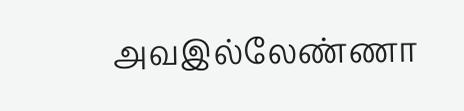அவஇல்லேண்ணா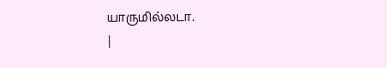யாருமில்லடா.
|